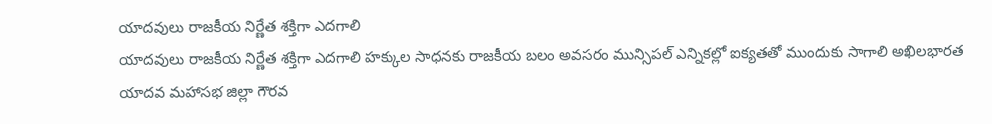యాదవులు రాజకీయ నిర్ణేత శక్తిగా ఎదగాలి
యాదవులు రాజకీయ నిర్ణేత శక్తిగా ఎదగాలి హక్కుల సాధనకు రాజకీయ బలం అవసరం మున్సిపల్ ఎన్నికల్లో ఐక్యతతో ముందుకు సాగాలి అఖిలభారత యాదవ మహాసభ జిల్లా గౌరవ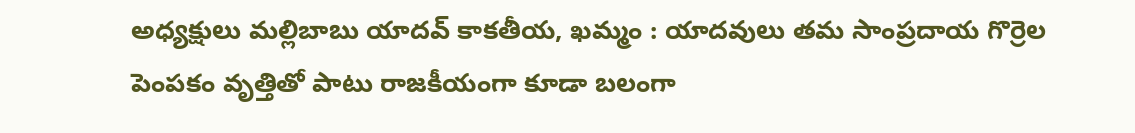అధ్యక్షులు మల్లిబాబు యాదవ్ కాకతీయ, ఖమ్మం : యాదవులు తమ సాంప్రదాయ గొర్రెల పెంపకం వృత్తితో పాటు రాజకీయంగా కూడా బలంగా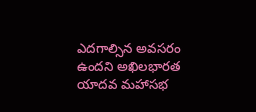ఎదగాల్సిన అవసరం ఉందని అఖిలభారత యాదవ మహాసభ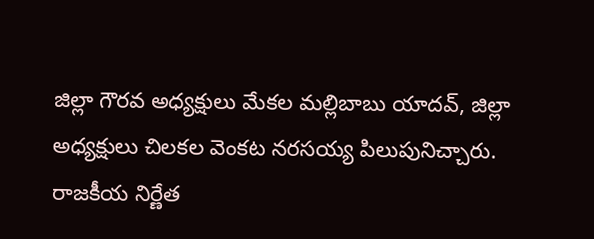జిల్లా గౌరవ అధ్యక్షులు మేకల మల్లిబాబు యాదవ్, జిల్లా అధ్యక్షులు చిలకల వెంకట నరసయ్య పిలుపునిచ్చారు. రాజకీయ నిర్ణేత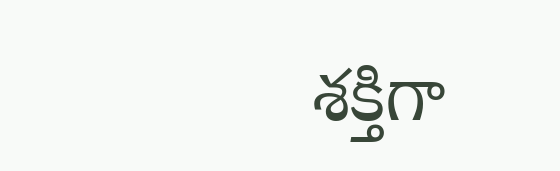శక్తిగా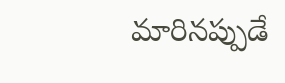మారినప్పుడే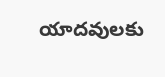యాదవులకు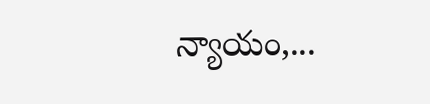న్యాయం,...